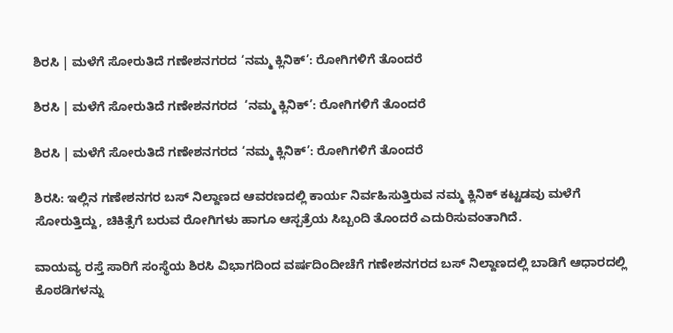ಶಿರಸಿ | ಮಳೆಗೆ ಸೋರುತಿದೆ ಗಣೇಶನಗರದ ‘ನಮ್ಮ ಕ್ಲಿನಿಕ್’: ರೋಗಿಗಳಿಗೆ ತೊಂದರೆ

ಶಿರಸಿ | ಮಳೆಗೆ ಸೋರುತಿದೆ ಗಣೇಶನಗರದ  ‘ನಮ್ಮ ಕ್ಲಿನಿಕ್’: ರೋಗಿಗಳಿಗೆ ತೊಂದರೆ

ಶಿರಸಿ | ಮಳೆಗೆ ಸೋರುತಿದೆ ಗಣೇಶನಗರದ ‘ನಮ್ಮ ಕ್ಲಿನಿಕ್’: ರೋಗಿಗಳಿಗೆ ತೊಂದರೆ

ಶಿರಸಿ: ಇಲ್ಲಿನ ಗಣೇಶನಗರ ಬಸ್ ನಿಲ್ದಾಣದ ಆವರಣದಲ್ಲಿ ಕಾರ್ಯ ನಿರ್ವಹಿಸುತ್ತಿರುವ ನಮ್ಮ ಕ್ಲಿನಿಕ್ ಕಟ್ಟಡವು ಮಳೆಗೆ ಸೋರುತ್ತಿದ್ದು, ಚಿಕಿತ್ಸೆಗೆ ಬರುವ ರೋಗಿಗಳು ಹಾಗೂ ಆಸ್ಪತ್ರೆಯ ಸಿಬ್ಬಂದಿ ತೊಂದರೆ ಎದುರಿಸುವಂತಾಗಿದೆ.

ವಾಯವ್ಯ ರಸ್ತೆ ಸಾರಿಗೆ ಸಂಸ್ಥೆಯ ಶಿರಸಿ ವಿಭಾಗದಿಂದ ವರ್ಷದಿಂದೀಚೆಗೆ ಗಣೇಶನಗರದ ಬಸ್ ನಿಲ್ದಾಣದಲ್ಲಿ ಬಾಡಿಗೆ ಆಧಾರದಲ್ಲಿ ಕೊಠಡಿಗಳನ್ನು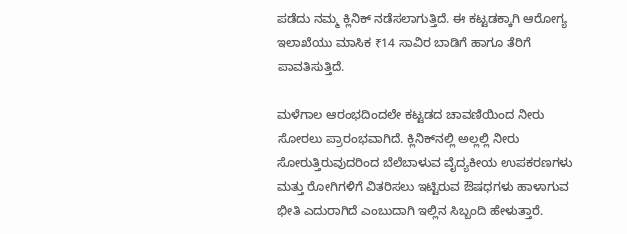ಪಡೆದು ನಮ್ಮ ಕ್ಲಿನಿಕ್ ನಡೆಸಲಾಗುತ್ತಿದೆ. ಈ ಕಟ್ಟಡಕ್ಕಾಗಿ ಆರೋಗ್ಯ ಇಲಾಖೆಯು ಮಾಸಿಕ ₹14 ಸಾವಿರ ಬಾಡಿಗೆ ಹಾಗೂ ತೆರಿಗೆ ಪಾವತಿಸುತ್ತಿದೆ.

ಮಳೆಗಾಲ ಆರಂಭದಿಂದಲೇ ಕಟ್ಟಡದ ಚಾವಣಿಯಿಂದ ನೀರು ಸೋರಲು ಪ್ರಾರಂಭವಾಗಿದೆ. ಕ್ಲಿನಿಕ್‌ನಲ್ಲಿ ಅಲ್ಲಲ್ಲಿ ನೀರು ಸೋರುತ್ತಿರುವುದರಿಂದ ಬೆಲೆಬಾಳುವ ವೈದ್ಯಕೀಯ ಉಪಕರಣಗಳು ಮತ್ತು ರೋಗಿಗಳಿಗೆ ವಿತರಿಸಲು ಇಟ್ಟಿರುವ ಔಷಧಗಳು ಹಾಳಾಗುವ ಭೀತಿ ಎದುರಾಗಿದೆ ಎಂಬುದಾಗಿ ಇಲ್ಲಿನ ಸಿಬ್ಬಂದಿ ಹೇಳುತ್ತಾರೆ.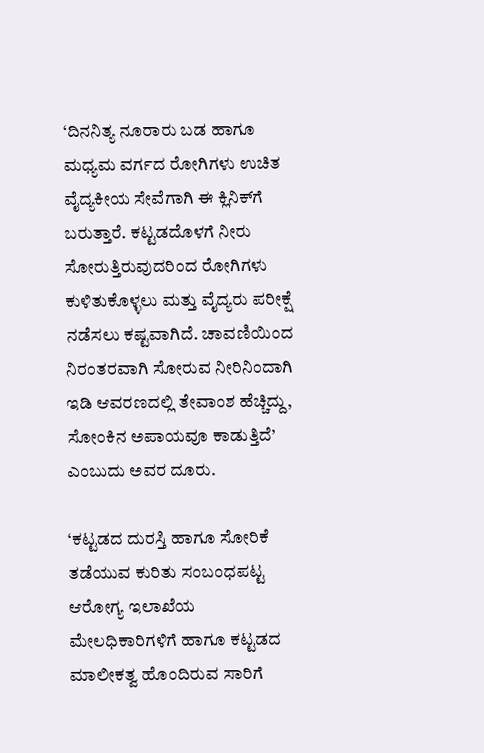‘ದಿನನಿತ್ಯ ನೂರಾರು ಬಡ ಹಾಗೂ ಮಧ್ಯಮ ವರ್ಗದ ರೋಗಿಗಳು ಉಚಿತ ವೈದ್ಯಕೀಯ ಸೇವೆಗಾಗಿ ಈ ಕ್ಲಿನಿಕ್‌ಗೆ ಬರುತ್ತಾರೆ. ಕಟ್ಟಡದೊಳಗೆ ನೀರು ಸೋರುತ್ತಿರುವುದರಿಂದ ರೋಗಿಗಳು ಕುಳಿತುಕೊಳ್ಳಲು ಮತ್ತು ವೈದ್ಯರು ಪರೀಕ್ಷೆ ನಡೆಸಲು ಕಷ್ಟವಾಗಿದೆ. ಚಾವಣಿಯಿಂದ ನಿರಂತರವಾಗಿ ಸೋರುವ ನೀರಿನಿಂದಾಗಿ ಇಡಿ ಆವರಣದಲ್ಲಿ ತೇವಾಂಶ ಹೆಚ್ಚಿದ್ದು, ಸೋಂಕಿನ ಅಪಾಯವೂ ಕಾಡುತ್ತಿದೆ’ ಎಂಬುದು ಅವರ ದೂರು.

‘ಕಟ್ಟಡದ ದುರಸ್ತಿ ಹಾಗೂ ಸೋರಿಕೆ ತಡೆಯುವ ಕುರಿತು ಸಂಬಂಧಪಟ್ಟ ಆರೋಗ್ಯ ಇಲಾಖೆಯ ಮೇಲಧಿಕಾರಿಗಳಿಗೆ ಹಾಗೂ ಕಟ್ಟಡದ ಮಾಲೀಕತ್ವ ಹೊಂದಿರುವ ಸಾರಿಗೆ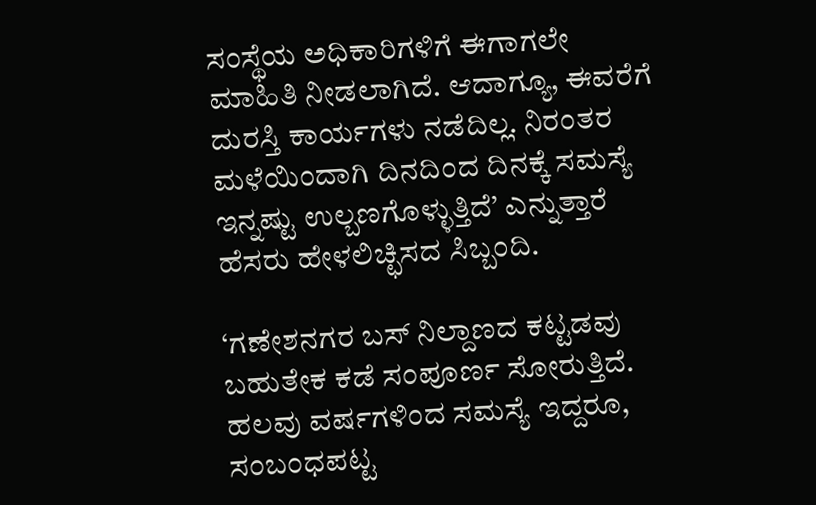ಸಂಸ್ಥೆಯ ಅಧಿಕಾರಿಗಳಿಗೆ ಈಗಾಗಲೇ ಮಾಹಿತಿ ನೀಡಲಾಗಿದೆ. ಆದಾಗ್ಯೂ, ಈವರೆಗೆ ದುರಸ್ತಿ ಕಾರ್ಯಗಳು ನಡೆದಿಲ್ಲ. ನಿರಂತರ ಮಳೆಯಿಂದಾಗಿ ದಿನದಿಂದ ದಿನಕ್ಕೆ ಸಮಸ್ಯೆ ಇನ್ನಷ್ಟು ಉಲ್ಬಣಗೊಳ್ಳುತ್ತಿದೆ’ ಎನ್ನುತ್ತಾರೆ ಹೆಸರು ಹೇಳಲಿಚ್ಛಿಸದ ಸಿಬ್ಬಂದಿ.

‘ಗಣೇಶನಗರ ಬಸ್ ನಿಲ್ದಾಣದ ಕಟ್ಟಡವು ಬಹುತೇಕ ಕಡೆ ಸಂಪೂರ್ಣ ಸೋರುತ್ತಿದೆ. ಹಲವು ವರ್ಷಗಳಿಂದ ಸಮಸ್ಯೆ ಇದ್ದರೂ, ಸಂಬಂಧಪಟ್ಟ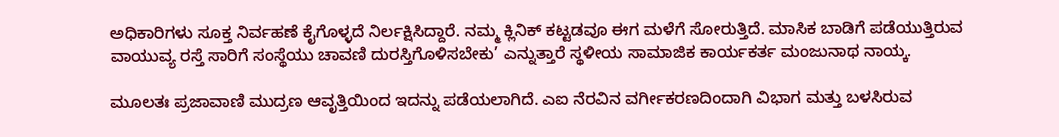ಅಧಿಕಾರಿಗಳು ಸೂಕ್ತ ನಿರ್ವಹಣೆ ಕೈಗೊಳ್ಳದೆ ನಿರ್ಲಕ್ಷಿಸಿದ್ದಾರೆ. ನಮ್ಮ ಕ್ಲಿನಿಕ್ ಕಟ್ಟಡವೂ ಈಗ ಮಳೆಗೆ ಸೋರುತ್ತಿದೆ. ಮಾಸಿಕ ಬಾಡಿಗೆ ಪಡೆಯುತ್ತಿರುವ ವಾಯುವ್ಯ ರಸ್ತೆ ಸಾರಿಗೆ ಸಂಸ್ಥೆಯು ಚಾವಣಿ ದುರಸ್ತಿಗೊಳಿಸಬೇಕು’ ಎನ್ನುತ್ತಾರೆ ಸ್ಥಳೀಯ ಸಾಮಾಜಿಕ ಕಾರ್ಯಕರ್ತ ಮಂಜುನಾಥ ನಾಯ್ಕ.

ಮೂಲತಃ ಪ್ರಜಾವಾಣಿ ಮುದ್ರಣ ಆವೃತ್ತಿಯಿಂದ ಇದನ್ನು ಪಡೆಯಲಾಗಿದೆ. ಎಐ ನೆರವಿನ ವರ್ಗೀಕರಣದಿಂದಾಗಿ ವಿಭಾಗ ಮತ್ತು ಬಳಸಿರುವ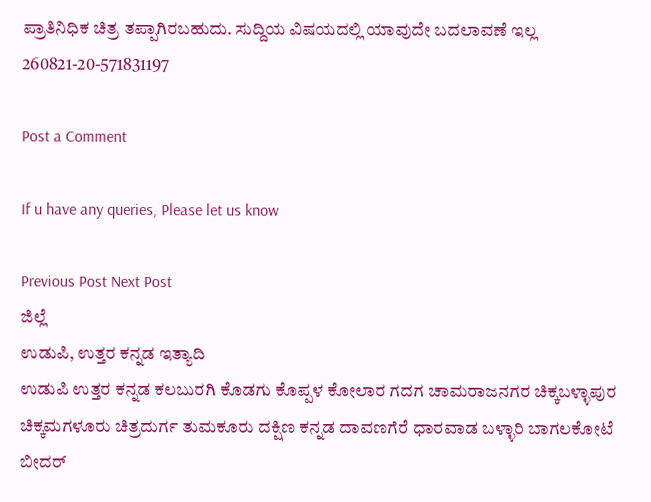ಪ್ರಾತಿನಿಧಿಕ ಚಿತ್ರ ತಪ್ಪಾಗಿರಬಹುದು. ಸುದ್ದಿಯ ವಿಷಯದಲ್ಲಿ ಯಾವುದೇ ಬದಲಾವಣೆ ಇಲ್ಲ
260821-20-571831197

Post a Comment

If u have any queries, Please let us know

Previous Post Next Post
ಜಿಲ್ಲೆ
ಉಡುಪಿ, ಉತ್ತರ ಕನ್ನಡ ಇತ್ಯಾದಿ
ಉಡುಪಿ ಉತ್ತರ ಕನ್ನಡ ಕಲಬುರಗಿ ಕೊಡಗು ಕೊಪ್ಪಳ ಕೋಲಾರ ಗದಗ ಚಾಮರಾಜನಗರ ಚಿಕ್ಕಬಳ್ಳಾಪುರ
ಚಿಕ್ಕಮಗಳೂರು ಚಿತ್ರದುರ್ಗ ತುಮಕೂರು ದಕ್ಷಿಣ ಕನ್ನಡ ದಾವಣಗೆರೆ ಧಾರವಾಡ ಬಳ್ಳಾರಿ ಬಾಗಲಕೋಟೆ ಬೀದರ್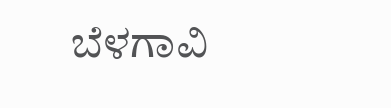ಬೆಳಗಾವಿ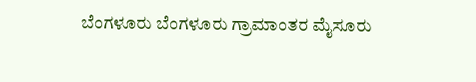ಬೆಂಗಳೂರು ಬೆಂಗಳೂರು ಗ್ರಾಮಾಂತರ ಮೈಸೂರು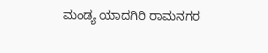ಮಂಡ್ಯ ಯಾದಗಿರಿ ರಾಮನಗರ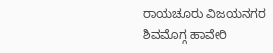ರಾಯಚೂರು ವಿಜಯನಗರ
ಶಿವಮೊಗ್ಗ ಹಾವೇರಿ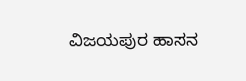ವಿಜಯಪುರ ಹಾಸನ